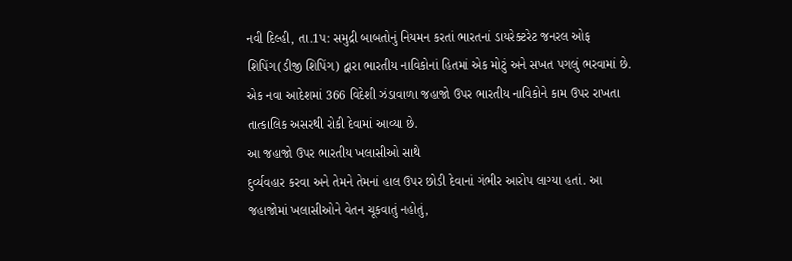નવી દિલ્હી, તા.1પ: સમુદ્રી બાબતોનું નિયમન કરતાં ભારતનાં ડાયરેક્ટરેટ જનરલ ઓફ શિપિંગ(ડીજી શિપિંગ) દ્વારા ભારતીય નાવિકોનાં હિતમાં એક મોટું અને સખત પગલું ભરવામાં છે. એક નવા આદેશમાં 366 વિદેશી ઝંડાવાળા જહાજો ઉપર ભારતીય નાવિકોને કામ ઉપર રાખતા તાત્કાલિક અસરથી રોકી દેવામાં આવ્યા છે.
આ જહાજો ઉપર ભારતીય ખલાસીઓ સાથે
દુર્વ્યવહાર કરવા અને તેમને તેમનાં હાલ ઉપર છોડી દેવાનાં ગંભીર આરોપ લાગ્યા હતાં. આ
જહાજોમાં ખલાસીઓને વેતન ચૂકવાતું નહોતું,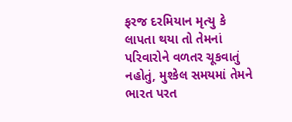ફરજ દરમિયાન મૃત્યુ કે લાપતા થયા તો તેમનાં
પરિવારોને વળતર ચૂકવાતું નહોતું, મુશ્કેલ સમયમાં તેમને ભારત પરત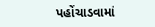પહોંચાડવામાં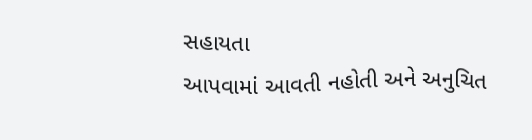સહાયતા
આપવામાં આવતી નહોતી અને અનુચિત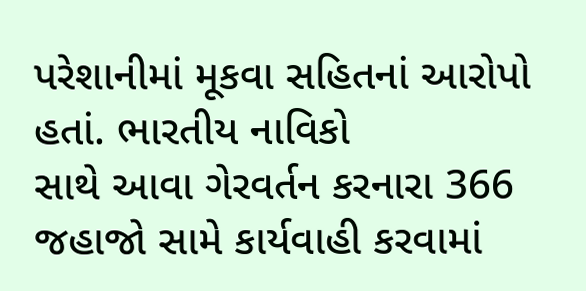પરેશાનીમાં મૂકવા સહિતનાં આરોપો હતાં. ભારતીય નાવિકો
સાથે આવા ગેરવર્તન કરનારા 366 જહાજો સામે કાર્યવાહી કરવામાં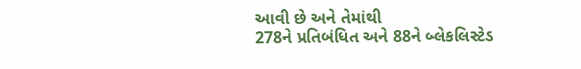આવી છે અને તેમાંથી
278ને પ્રતિબંધિત અને 88ને બ્લેકલિસ્ટેડ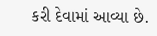કરી દેવામાં આવ્યા છે.